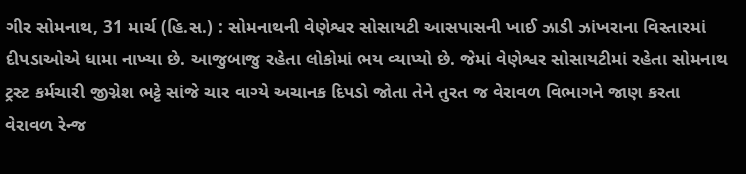ગીર સોમનાથ, 31 માર્ચ (હિ.સ.) : સોમનાથની વેણેશ્વર સોસાયટી આસપાસની ખાઈ ઝાડી ઝાંખરાના વિસ્તારમાં દીપડાઓએ ધામા નાખ્યા છે. આજુબાજુ રહેતા લોકોમાં ભય વ્યાપ્યો છે. જેમાં વેણેશ્વર સોસાયટીમાં રહેતા સોમનાથ ટ્રસ્ટ કર્મચારી જીગ્નેશ ભટ્ટે સાંજે ચાર વાગ્યે અચાનક દિપડો જોતા તેને તુરત જ વેરાવળ વિભાગને જાણ કરતા વેરાવળ રેન્જ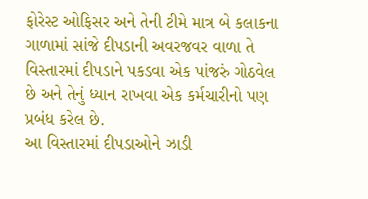ફોરેસ્ટ ઓફિસર અને તેની ટીમે માત્ર બે કલાકના ગાળામાં સાંજે દીપડાની અવરજવર વાળા તે વિસ્તારમાં દીપડાને પકડવા એક પાંજરું ગોઠવેલ છે અને તેનું ધ્યાન રાખવા એક કર્મચારીનો પણ પ્રબંધ કરેલ છે.
આ વિસ્તારમાં દીપડાઓને ઝાડી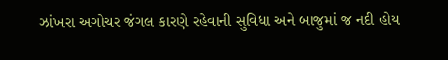ઝાંખરા અગોચર જંગલ કારણે રહેવાની સુવિધા અને બાજુમાં જ નદી હોય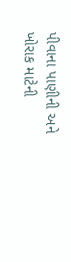પીવાના પાણીની અને ખોરાક માટેની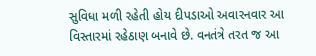સુવિધા મળી રહેતી હોય દીપડાઓ અવારનવાર આ વિસ્તારમાં રહેઠાણ બનાવે છે. વનતંત્રે તરત જ આ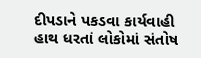દીપડાને પકડવા કાર્યવાહી હાથ ધરતાં લોકોમાં સંતોષ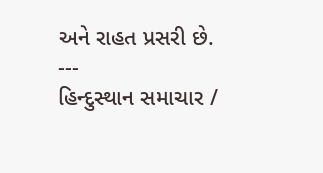અને રાહત પ્રસરી છે.
---
હિન્દુસ્થાન સમાચાર /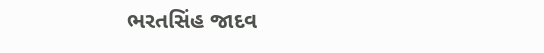ભરતસિંહ જાદવ